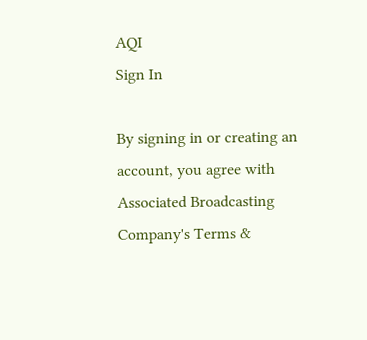AQI
Sign In

By signing in or creating an account, you agree with Associated Broadcasting Company's Terms &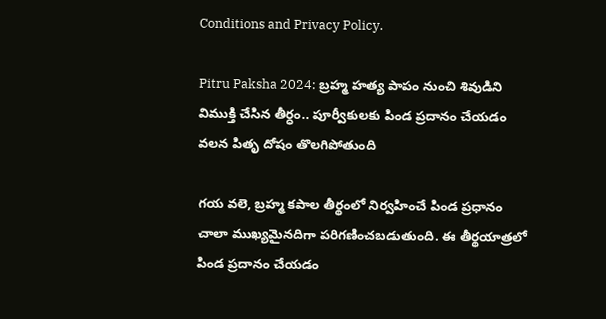Conditions and Privacy Policy.

Pitru Paksha 2024: బ్రహ్మ హత్య పాపం నుంచి శివుడిని విముక్తి చేసిన తీర్ధం.. పూర్వీకులకు పిండ ప్రదానం చేయడం వలన పితృ దోషం తొలగిపోతుంది

గయ వలె, బ్రహ్మ కపాల తీర్థంలో నిర్వహించే పిండ ప్రధానం చాలా ముఖ్యమైనదిగా పరిగణించబడుతుంది. ఈ తీర్థయాత్రలో పిండ ప్రదానం చేయడం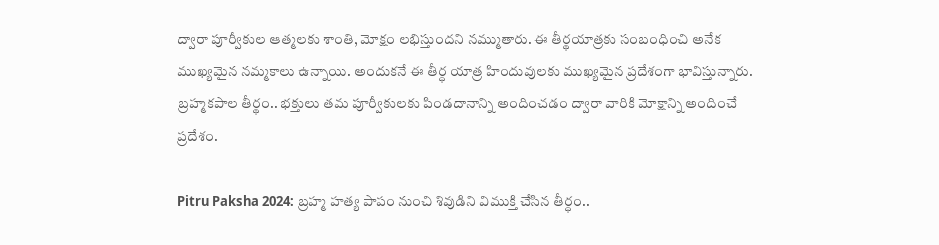ద్వారా పూర్వీకుల ఆత్మలకు శాంతి, మోక్షం లభిస్తుందని నమ్ముతారు. ఈ తీర్థయాత్రకు సంబంధించి అనేక ముఖ్యమైన నమ్మకాలు ఉన్నాయి. అందుకనే ఈ తీర్ధ యాత్ర హిందువులకు ముఖ్యమైన ప్రదేశంగా భావిస్తున్నారు. బ్రహ్మకపాల తీర్థం.. భక్తులు తమ పూర్వీకులకు పిండదానాన్ని అందించడం ద్వారా వారికి మోక్షాన్ని అందించే ప్రదేశం.

Pitru Paksha 2024: బ్రహ్మ హత్య పాపం నుంచి శివుడిని విముక్తి చేసిన తీర్ధం..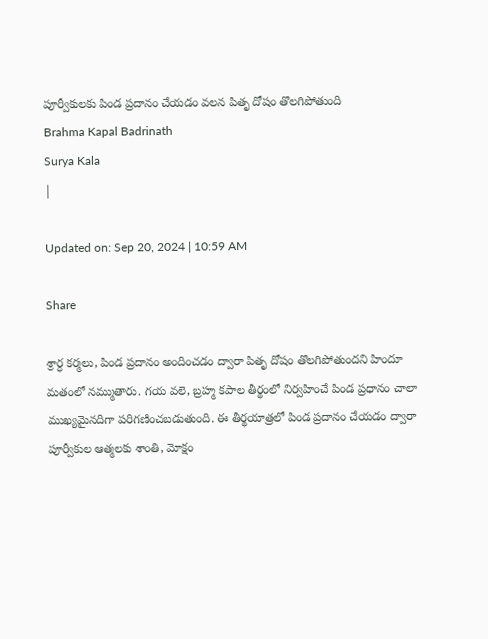పూర్వీకులకు పిండ ప్రదానం చేయడం వలన పితృ దోషం తొలగిపోతుంది
Brahma Kapal Badrinath
Surya Kala
|

Updated on: Sep 20, 2024 | 10:59 AM

Share

శ్రార్ధ కర్మలు, పిండ ప్రదానం అందించడం ద్వారా పితృ దోషం తొలగిపోతుందని హిందూ మతంలో నమ్ముతారు. గయ వలె, బ్రహ్మ కపాల తీర్థంలో నిర్వహించే పిండ ప్రధానం చాలా ముఖ్యమైనదిగా పరిగణించబడుతుంది. ఈ తీర్థయాత్రలో పిండ ప్రదానం చేయడం ద్వారా పూర్వీకుల ఆత్మలకు శాంతి, మోక్షం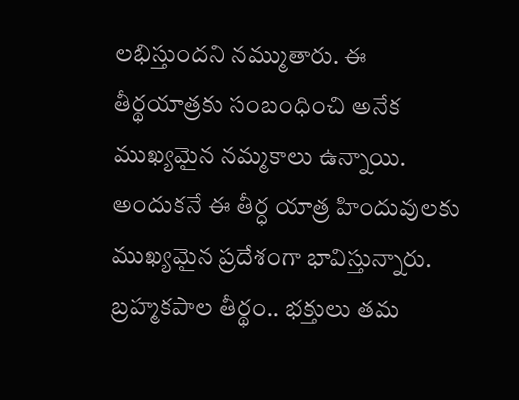లభిస్తుందని నమ్ముతారు. ఈ తీర్థయాత్రకు సంబంధించి అనేక ముఖ్యమైన నమ్మకాలు ఉన్నాయి. అందుకనే ఈ తీర్ధ యాత్ర హిందువులకు ముఖ్యమైన ప్రదేశంగా భావిస్తున్నారు. బ్రహ్మకపాల తీర్థం.. భక్తులు తమ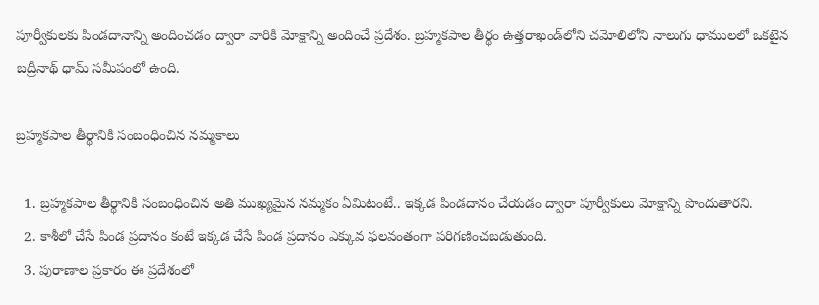పూర్వీకులకు పిండదానాన్ని అందించడం ద్వారా వారికి మోక్షాన్ని అందించే ప్రదేశం. బ్రహ్మకపాల తీర్థం ఉత్తరాఖండ్‌లోని చమోలిలోని నాలుగు ధాములలో ఒకటైన బద్రీనాథ్ ధామ్ సమీపంలో ఉంది.

బ్రహ్మకపాల తీర్థానికి సంబంధించిన నమ్మకాలు

  1. బ్రహ్మకపాల తీర్థానికి సంబంధించిన అతి ముఖ్యమైన నమ్మకం ఏమిటంటే.. ఇక్కడ పిండదానం చేయడం ద్వారా పూర్వీకులు మోక్షాన్ని పొందుతారని.
  2. కాశీలో చేసే పిండ ప్రదానం కంటే ఇక్కడ చేసే పిండ ప్రదానం ఎక్కువ ఫలవంతంగా పరిగణించబడుతుంది.
  3. పురాణాల ప్రకారం ఈ ప్రదేశంలో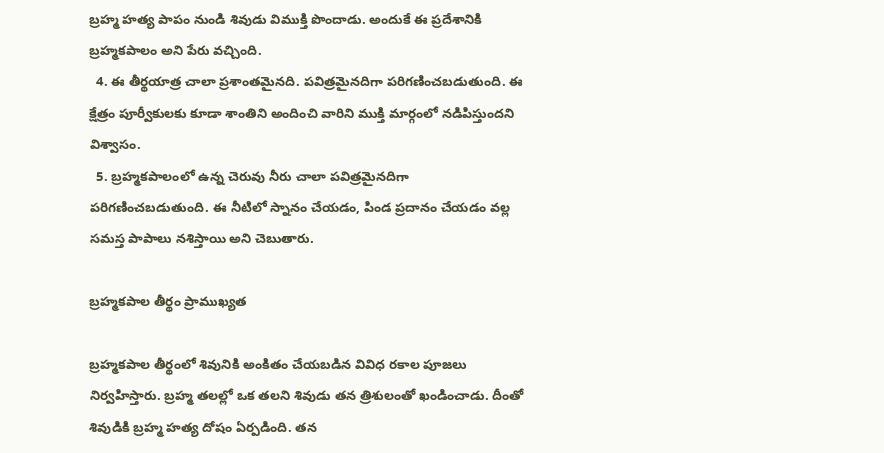బ్రహ్మ హత్య పాపం నుండి శివుడు విముక్తి పొందాడు. అందుకే ఈ ప్రదేశానికి బ్రహ్మకపాలం అని పేరు వచ్చింది.
  4. ఈ తీర్థయాత్ర చాలా ప్రశాంతమైనది. పవిత్రమైనదిగా పరిగణించబడుతుంది. ఈ క్షేత్రం పూర్వీకులకు కూడా శాంతిని అందించి వారిని ముక్తి మార్గంలో నడిపిస్తుందని విశ్వాసం.
  5. బ్రహ్మకపాలంలో ఉన్న చెరువు నీరు చాలా పవిత్రమైనదిగా పరిగణించబడుతుంది. ఈ నీటిలో స్నానం చేయడం, పిండ ప్రదానం చేయడం వల్ల సమస్త పాపాలు నశిస్తాయి అని చెబుతారు.

బ్రహ్మకపాల తీర్థం ప్రాముఖ్యత

బ్రహ్మకపాల తీర్థంలో శివునికి అంకితం చేయబడిన వివిధ రకాల పూజలు నిర్వహిస్తారు. బ్రహ్మ తలల్లో ఒక తలని శివుడు తన త్రిశులంతో ఖండించాడు. దీంతో శివుడికి బ్రహ్మ హత్య దోషం ఏర్పడింది. తన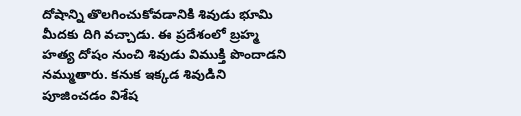దోషాన్ని తొలగించుకోవడానికి శివుడు భూమి మీదకు దిగి వచ్చాడు. ఈ ప్రదేశంలో బ్రహ్మ హత్య దోషం నుంచి శివుడు విముక్తి పొందాడని నమ్ముతారు. కనుక ఇక్కడ శివుడిని పూజించడం విశేష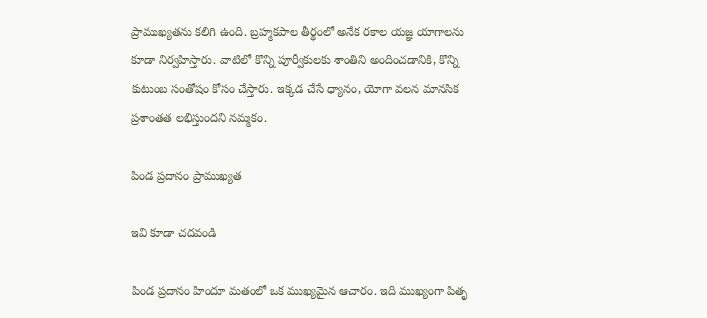ప్రాముఖ్యతను కలిగి ఉంది. బ్రహ్మకపాల తీర్థంలో అనేక రకాల యజ్ఞ యాగాలను కూడా నిర్వహిస్తారు. వాటిలో కొన్ని పూర్వీకులకు శాంతిని అందించడానికి, కొన్ని కుటుంబ సంతోషం కోసం చేస్తారు. ఇక్కడ చేసే ధ్యానం, యోగా వలన మానసిక ప్రశాంతత లభిస్తుందని నమ్మకం.

పిండ ప్రదానం ప్రాముఖ్యత

ఇవి కూడా చదవండి

పిండ ప్రదానం హిందూ మతంలో ఒక ముఖ్యమైన ఆచారం. ఇది ముఖ్యంగా పితృ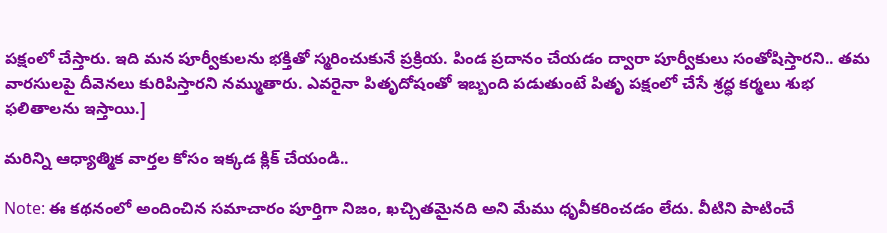పక్షంలో చేస్తారు. ఇది మన పూర్వీకులను భక్తితో స్మరించుకునే ప్రక్రియ. పిండ ప్రదానం చేయడం ద్వారా పూర్వీకులు సంతోషిస్తారని.. తమ వారసులపై దీవెనలు కురిపిస్తారని నమ్ముతారు. ఎవరైనా పితృదోషంతో ఇబ్బంది పడుతుంటే పితృ పక్షంలో చేసే శ్రద్ధ కర్మలు శుభ ఫలితాలను ఇస్తాయి.]

మరిన్ని ఆధ్యాత్మిక వార్తల కోసం ఇక్కడ క్లిక్ చేయండి..

Note: ఈ కథనంలో అందించిన సమాచారం పూర్తిగా నిజం, ఖచ్చితమైనది అని మేము ధృవీకరించడం లేదు. వీటిని పాటించే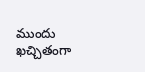ముందు ఖచ్చితంగా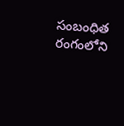సంబంధిత రంగంలోని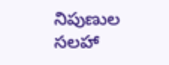నిపుణుల సలహా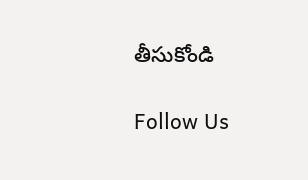తీసుకోండి

Follow Us